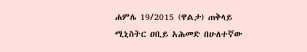ሐምሌ 19/2015 (ዋልታ) ጠቅላይ ሚኒስትር ዐቢይ አሕመድ በሁለተኛው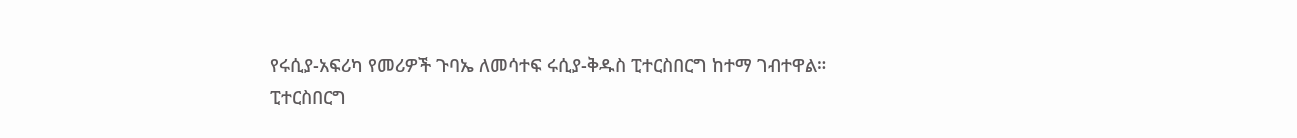የሩሲያ-አፍሪካ የመሪዎች ጉባኤ ለመሳተፍ ሩሲያ-ቅዱስ ፒተርስበርግ ከተማ ገብተዋል።
ፒተርስበርግ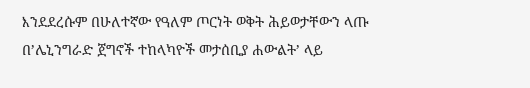እንደደረሱም በሁለተኛው የዓለም ጦርነት ወቅት ሕይወታቸውን ላጡ በ’ሌኒንግራድ ጀግኖች ተከላካዮች መታሰቢያ ሐውልት’ ላይ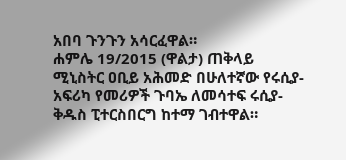አበባ ጉንጉን አሳርፈዋል።
ሐምሌ 19/2015 (ዋልታ) ጠቅላይ ሚኒስትር ዐቢይ አሕመድ በሁለተኛው የሩሲያ-አፍሪካ የመሪዎች ጉባኤ ለመሳተፍ ሩሲያ-ቅዱስ ፒተርስበርግ ከተማ ገብተዋል።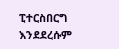ፒተርስበርግ እንደደረሱም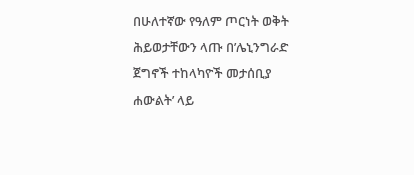በሁለተኛው የዓለም ጦርነት ወቅት ሕይወታቸውን ላጡ በ’ሌኒንግራድ ጀግኖች ተከላካዮች መታሰቢያ ሐውልት’ ላይ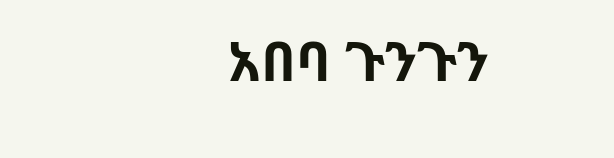አበባ ጉንጉን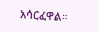አሳርፈዋል።